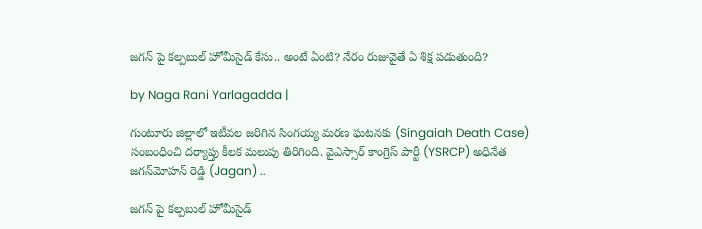జగన్ పై కల్పబుల్ హోమీసైడ్ కేసు.. అంటే ఏంటి? నేరం రుజువైతే ఏ శిక్ష పడుతుంది?

by Naga Rani Yarlagadda |

గుంటూరు జిల్లాలో ఇటీవల జరిగిన సింగయ్య మరణ ఘటనకు (Singaiah Death Case) సంబంధించి దర్యాప్తు కీలక మలుపు తిరిగింది. వైఎస్సార్ కాంగ్రెస్ పార్టీ (YSRCP) అధినేత జగన్‌మోహన్ రెడ్డి (Jagan) ..

జగన్ పై కల్పబుల్ హోమీసైడ్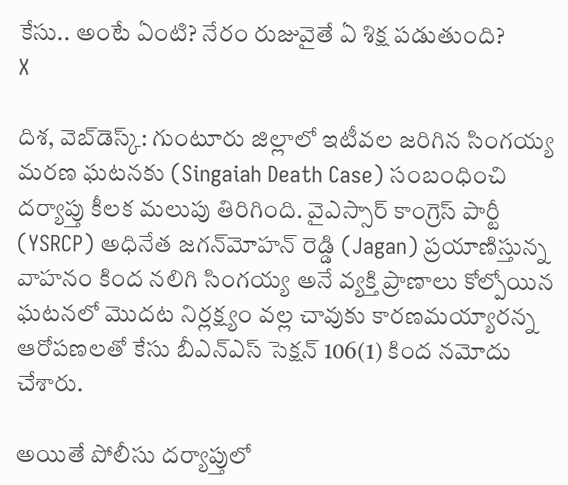కేసు.. అంటే ఏంటి? నేరం రుజువైతే ఏ శిక్ష పడుతుంది?
X

దిశ, వెబ్‌డెస్క్: గుంటూరు జిల్లాలో ఇటీవల జరిగిన సింగయ్య మరణ ఘటనకు (Singaiah Death Case) సంబంధించి దర్యాప్తు కీలక మలుపు తిరిగింది. వైఎస్సార్ కాంగ్రెస్ పార్టీ (YSRCP) అధినేత జగన్‌మోహన్ రెడ్డి (Jagan) ప్రయాణిస్తున్న వాహనం కింద నలిగి సింగయ్య అనే వ్యక్తి ప్రాణాలు కోల్పోయిన ఘటనలో మొదట నిర్లక్ష్యం వల్ల చావుకు కారణమయ్యారన్న ఆరోపణలతో కేసు బీఎన్‌ఎస్‌ సెక్షన్‌ 106(1) కింద నమోదు చేశారు.

అయితే పోలీసు దర్యాప్తులో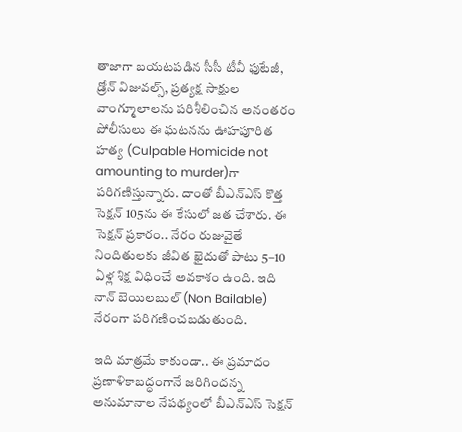తాజాగా బయటపడిన సీసీ టీవీ ఫుటేజీ, డ్రోన్ విజువల్స్, ప్రత్యక్ష సాక్షుల వాంగ్మూలాలను పరిశీలించిన అనంతరం పోలీసులు ఈ ఘటనను ఊహపూరిత హత్య (Culpable Homicide not amounting to murder)గా పరిగణిస్తున్నారు. దాంతో బీఎన్‌ఎస్‌ కొత్త సెక్షన్ 105ను ఈ కేసులో జత చేశారు. ఈ సెక్షన్ ప్రకారం.. నేరం రుజువైతే నిందితులకు జీవిత ఖైదుతో పాటు 5–10 ఏళ్ల శిక్ష విధించే అవకాశం ఉంది. ఇది నాన్ బెయిలబుల్ (Non Bailable) నేరంగా పరిగణించబడుతుంది.

ఇది మాత్రమే కాకుండా.. ఈ ప్రమాదం ప్రణాళికాబద్ధంగానే జరిగిందన్న అనుమానాల నేపథ్యంలో బీఎన్‌ఎస్‌ సెక్షన్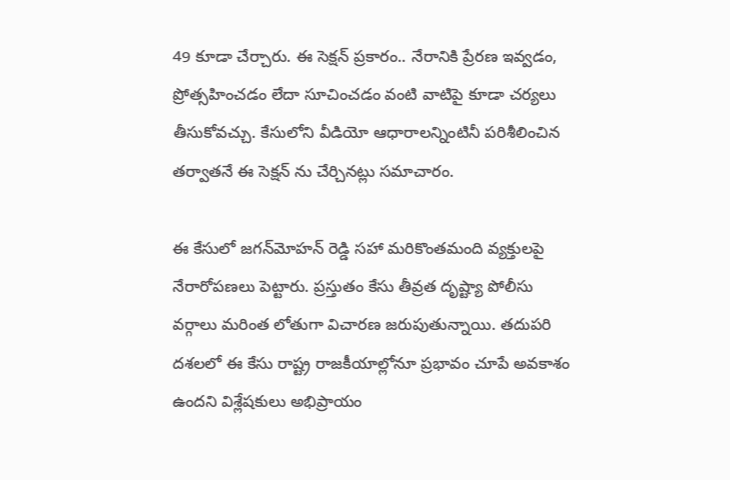49 కూడా చేర్చారు. ఈ సెక్షన్ ప్రకారం.. నేరానికి ప్రేరణ ఇవ్వడం, ప్రోత్సహించడం లేదా సూచించడం వంటి వాటిపై కూడా చర్యలు తీసుకోవచ్చు. కేసులోని వీడియో ఆధారాలన్నింటినీ పరిశీలించిన తర్వాతనే ఈ సెక్షన్ ను చేర్చినట్లు సమాచారం.

ఈ కేసులో జగన్‌మోహన్ రెడ్డి సహా మరికొంతమంది వ్యక్తులపై నేరారోపణలు పెట్టారు. ప్రస్తుతం కేసు తీవ్రత దృష్ట్యా పోలీసు వర్గాలు మరింత లోతుగా విచారణ జరుపుతున్నాయి. తదుపరి దశలలో ఈ కేసు రాష్ట్ర రాజకీయాల్లోనూ ప్రభావం చూపే అవకాశం ఉందని విశ్లేషకులు అభిప్రాయం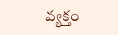వ్యక్తం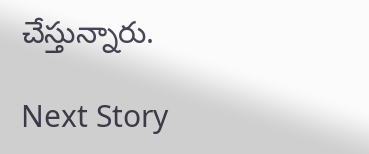చేస్తున్నారు.

Next Story